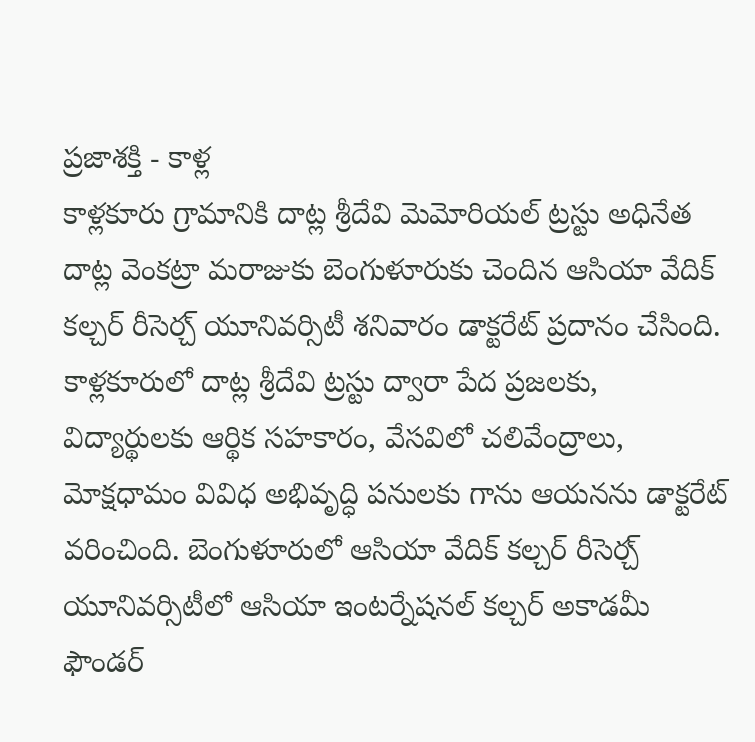ప్రజాశక్తి - కాళ్ల
కాళ్లకూరు గ్రామానికి దాట్ల శ్రీదేవి మెమోరియల్ ట్రస్టు అధినేత దాట్ల వెంకట్రా మరాజుకు బెంగుళూరుకు చెందిన ఆసియా వేదిక్ కల్చర్ రీసెర్చ్ యూనివర్సిటీ శనివారం డాక్టరేట్ ప్రదానం చేసింది. కాళ్లకూరులో దాట్ల శ్రీదేవి ట్రస్టు ద్వారా పేద ప్రజలకు, విద్యార్థులకు ఆర్థిక సహకారం, వేసవిలో చలివేంద్రాలు, మోక్షధామం వివిధ అభివృద్ధి పనులకు గాను ఆయనను డాక్టరేట్ వరించింది. బెంగుళూరులో ఆసియా వేదిక్ కల్చర్ రీసెర్చ్ యూనివర్సిటీలో ఆసియా ఇంటర్నేషనల్ కల్చర్ అకాడమీ ఫౌండర్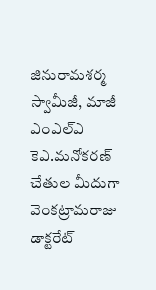జినురామశర్మ స్వామీజీ, మాజీ ఎంఎల్ఎ కెఎ.మనోకరణ్ చేతుల మీదుగా వెంకట్రామరాజు డాక్టరేట్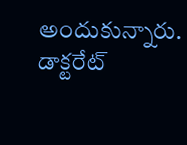అందుకున్నారు. డాక్టరేట్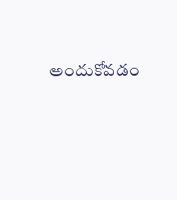అందుకోవడం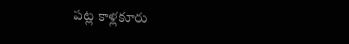పట్ల కాళ్లకూరు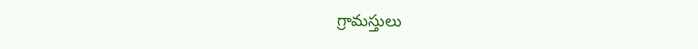గ్రామస్తులు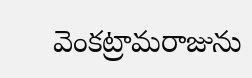వెంకట్రామరాజును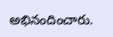అభినందించారు.